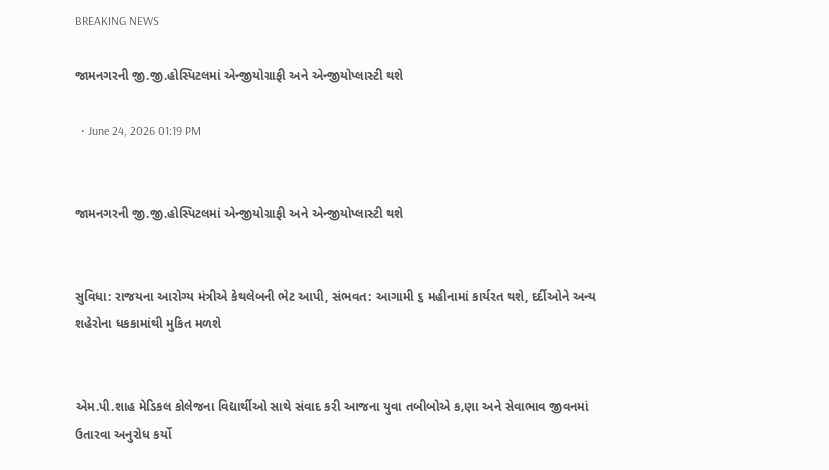BREAKING NEWS

જામનગરની જી.જી.હોસ્પિટલમાં એન્જીયોગ્રાફી અને એન્જીયોપ્લાસ્ટી થશે

  • June 24, 2026 01:19 PM


જામનગરની જી.જી.હોસ્પિટલમાં એન્જીયોગ્રાફી અને એન્જીયોપ્લાસ્ટી થશે


સુવિધા: રાજયના આરોગ્ય મંત્રીએ કેથલેબની ભેટ આપી, સંભવત: આગામી ૬ મહીનામાં કાર્યરત થશે, દર્દીઓને અન્ય શહેરોના ધકકામાંથી મુકિત મળશે


એમ.પી.શાહ મેડિકલ કોલેજના વિદ્યાર્થીઓ સાથે સંવાદ કરી આજના યુવા તબીબોએ ક‚ણા અને સેવાભાવ જીવનમાં ઉતારવા અનુરોધ કર્યો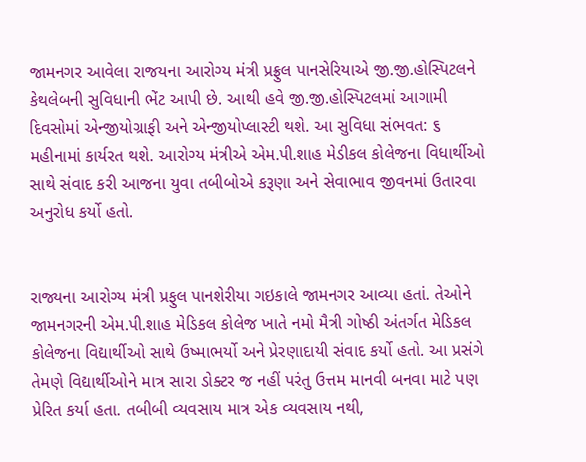જામનગર આવેલા રાજયના આરોગ્ય મંત્રી પ્રફ્રુલ પાનસેરિયાએ જી.જી.હોસ્પિટલને કેથલેબની સુવિધાની ભેંટ આપી છે. આથી હવે જી.જી.હોસ્પિટલમાં આગામી દિવસોમાં એન્જીયોગ્રાફી અને એન્જીયોપ્લાસ્ટી થશે. આ સુવિધા સંભવત: ૬ મહીનામાં કાર્યરત થશે. આરોગ્ય મંત્રીએ એમ.પી.શાહ મેડીકલ કોલેજના વિધાર્થીઓ સાથે સંવાદ કરી આજના યુવા તબીબોએ કરૂણા અને સેવાભાવ જીવનમાં ઉતારવા અનુરોધ કર્યો હતો.


રાજ્યના આરોગ્ય મંત્રી પ્રફુલ પાનશેરીયા ગઇકાલે જામનગર આવ્યા હતાં. તેઓને જામનગરની એમ.પી.શાહ મેડિકલ કોલેજ ખાતે નમો મૈત્રી ગોષ્ઠી અંતર્ગત મેડિકલ કોલેજના વિદ્યાર્થીઓ સાથે ઉષ્માભર્યો અને પ્રેરણાદાયી સંવાદ કર્યો હતો. આ પ્રસંગે તેમણે વિદ્યાર્થીઓને માત્ર સારા ડોક્ટર જ નહીં પરંતુ ઉત્તમ માનવી બનવા માટે પણ પ્રેરિત કર્યા હતા. તબીબી વ્યવસાય માત્ર એક વ્યવસાય નથી,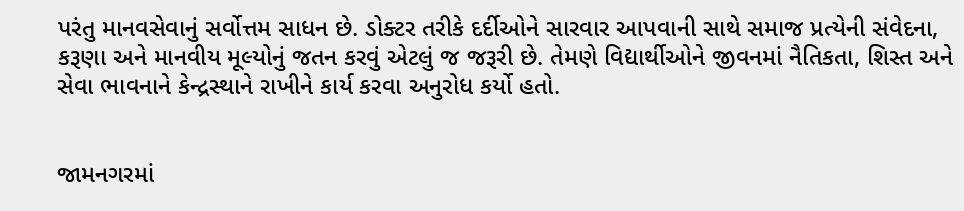પરંતુ માનવસેવાનું સર્વોત્તમ સાધન છે. ડોક્ટર તરીકે દર્દીઓને સારવાર આપવાની સાથે સમાજ પ્રત્યેની સંવેદના, કરૂણા અને માનવીય મૂલ્યોનું જતન કરવું એટલું જ જરૂરી છે. તેમણે વિદ્યાર્થીઓને જીવનમાં નૈતિકતા, શિસ્ત અને સેવા ભાવનાને કેન્દ્રસ્થાને રાખીને કાર્ય કરવા અનુરોધ કર્યો હતો.


જામનગરમાં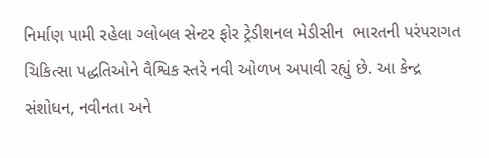નિર્માણ પામી રહેલા ગ્લોબલ સેન્ટર ફોર ટ્રેડીશનલ મેડીસીન  ભારતની પરંપરાગત ચિકિત્સા પદ્ધતિઓને વૈશ્વિક સ્તરે નવી ઓળખ અપાવી રહ્યું છે. આ કેન્દ્ર સંશોધન, નવીનતા અને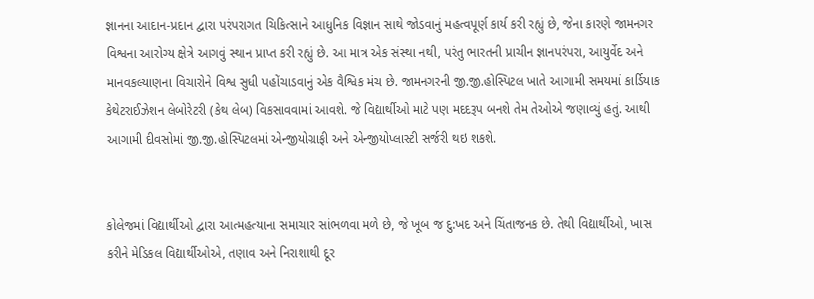જ્ઞાનના આદાન-પ્રદાન દ્વારા પરંપરાગત ચિકિત્સાને આધુનિક વિજ્ઞાન સાથે જોડવાનું મહત્વપૂર્ણ કાર્ય કરી રહ્યું છે, જેના કારણે જામનગર વિશ્વના આરોગ્ય ક્ષેત્રે આગવું સ્થાન પ્રાપ્ત કરી રહ્યું છે. આ માત્ર એક સંસ્થા નથી, પરંતુ ભારતની પ્રાચીન જ્ઞાનપરંપરા, આયુર્વેદ અને માનવકલ્યાણના વિચારોને વિશ્વ સુધી પહોંચાડવાનું એક વૈશ્વિક મંચ છે. જામનગરની જી.જી.હોસ્પિટલ ખાતે આગામી સમયમાં કાર્ડિયાક કેથેટરાઈઝેશન લેબોરેટરી (કેથ લેબ) વિકસાવવામાં આવશે. જે વિદ્યાર્થીઓ માટે પણ મદદરૂપ બનશે તેમ તેઓએ જણાવ્યું હતું. આથી આગામી દીવસોમાં જી.જી.હોસ્પિટલમાં એન્જીયોગ્રાફી અને એન્જીયોપ્લાસ્ટી સર્જરી થઇ શકશે.


કોલેજમાં વિદ્યાર્થીઓ દ્વારા આત્મહત્યાના સમાચાર સાંભળવા મળે છે, જે ખૂબ જ દુ:ખદ અને ચિંતાજનક છે. તેથી વિદ્યાર્થીઓ, ખાસ કરીને મેડિકલ વિદ્યાર્થીઓએ, તણાવ અને નિરાશાથી દૂર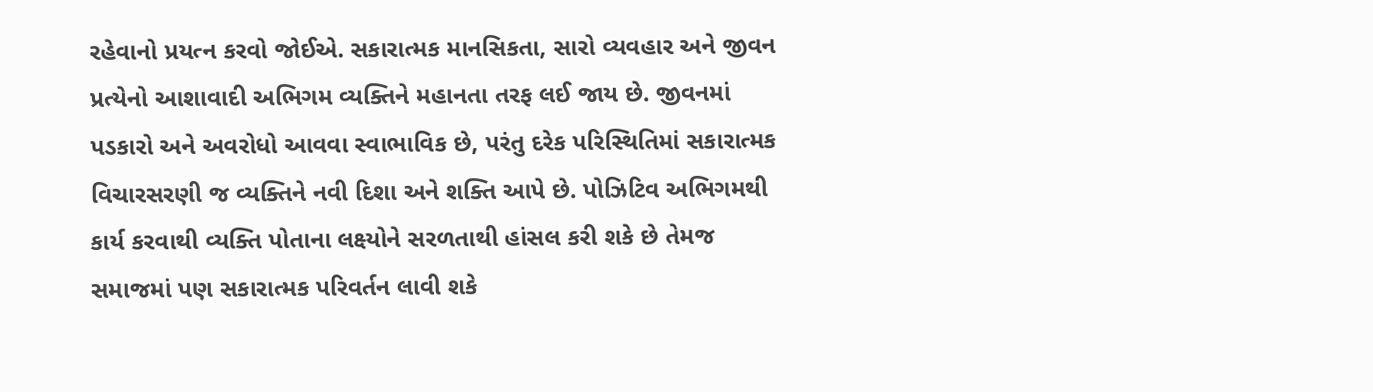રહેવાનો પ્રયત્ન કરવો જોઈએ. સકારાત્મક માનસિકતા, સારો વ્યવહાર અને જીવન પ્રત્યેનો આશાવાદી અભિગમ વ્યક્તિને મહાનતા તરફ લઈ જાય છે. જીવનમાં પડકારો અને અવરોધો આવવા સ્વાભાવિક છે, પરંતુ દરેક પરિસ્થિતિમાં સકારાત્મક વિચારસરણી જ વ્યક્તિને નવી દિશા અને શક્તિ આપે છે. પોઝિટિવ અભિગમથી કાર્ય કરવાથી વ્યક્તિ પોતાના લક્ષ્યોને સરળતાથી હાંસલ કરી શકે છે તેમજ સમાજમાં પણ સકારાત્મક પરિવર્તન લાવી શકે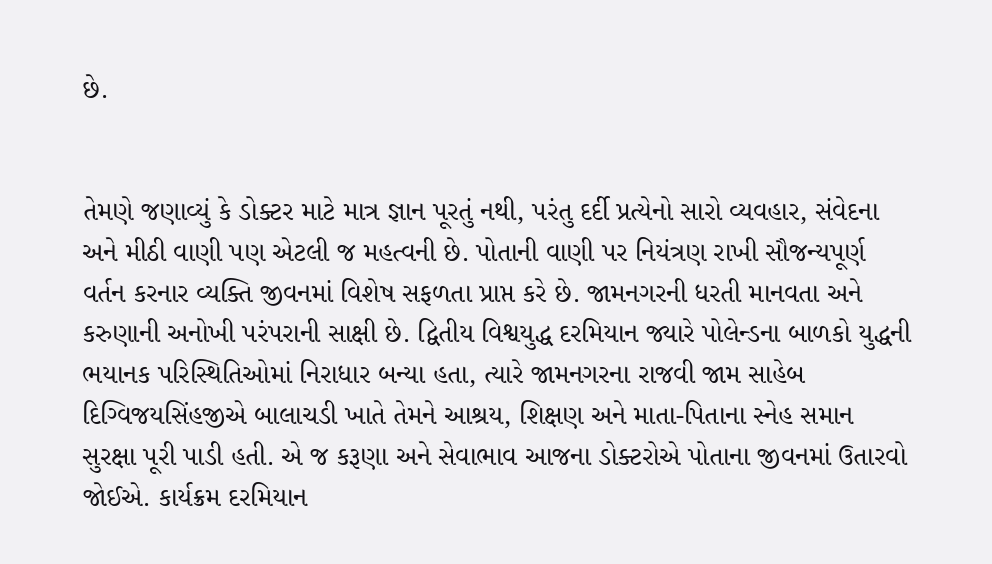છે.


તેમણે જણાવ્યું કે ડોક્ટર માટે માત્ર જ્ઞાન પૂરતું નથી, પરંતુ દર્દી પ્રત્યેનો સારો વ્યવહાર, સંવેદના અને મીઠી વાણી પણ એટલી જ મહત્વની છે. પોતાની વાણી પર નિયંત્રણ રાખી સૌજન્યપૂર્ણ વર્તન કરનાર વ્યક્તિ જીવનમાં વિશેષ સફળતા પ્રાપ્ત કરે છે. જામનગરની ધરતી માનવતા અને કરુણાની અનોખી પરંપરાની સાક્ષી છે. દ્વિતીય વિશ્વયુદ્ધ દરમિયાન જ્યારે પોલેન્ડના બાળકો યુદ્ધની ભયાનક પરિસ્થિતિઓમાં નિરાધાર બન્યા હતા, ત્યારે જામનગરના રાજવી જામ સાહેબ દિગ્વિજયસિંહજીએ બાલાચડી ખાતે તેમને આશ્રય, શિક્ષણ અને માતા-પિતાના સ્નેહ સમાન સુરક્ષા પૂરી પાડી હતી. એ જ કરૂણા અને સેવાભાવ આજના ડોક્ટરોએ પોતાના જીવનમાં ઉતારવો જોઈએ. કાર્યક્રમ દરમિયાન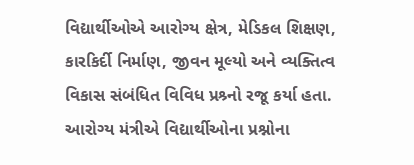વિદ્યાર્થીઓએ આરોગ્ય ક્ષેત્ર, મેડિકલ શિક્ષણ, કારકિર્દી નિર્માણ, જીવન મૂલ્યો અને વ્યક્તિત્વ વિકાસ સંબંધિત વિવિધ પ્રશ્ર્નો રજૂ કર્યા હતા. આરોગ્ય મંત્રીએ વિદ્યાર્થીઓના પ્રશ્નોના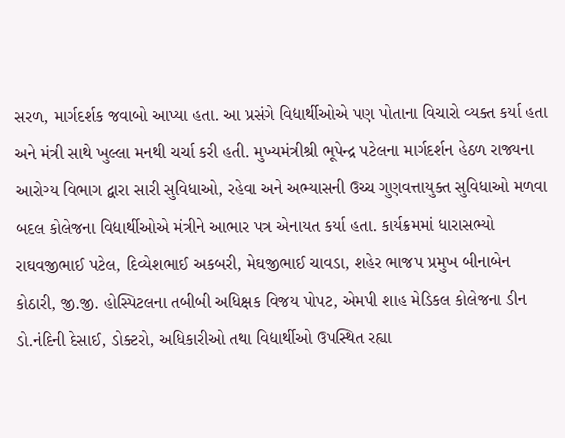સરળ, માર્ગદર્શક જવાબો આપ્યા હતા. આ પ્રસંગે વિદ્યાર્થીઓએ પણ પોતાના વિચારો વ્યક્ત કર્યા હતા અને મંત્રી સાથે ખુલ્લા મનથી ચર્ચા કરી હતી. મુખ્યમંત્રીશ્રી ભૂપેન્દ્ર પટેલના માર્ગદર્શન હેઠળ રાજ્યના આરોગ્ય વિભાગ દ્વારા સારી સુવિધાઓ, રહેવા અને અભ્યાસની ઉચ્ચ ગુણવત્તાયુક્ત સુવિધાઓ મળવા બદલ કોલેજના વિદ્યાર્થીઓએ મંત્રીને આભાર પત્ર એનાયત કર્યા હતા. કાર્યક્રમમાં ધારાસભ્યો  રાઘવજીભાઈ પટેલ, દિવ્યેશભાઈ અકબરી, મેઘજીભાઈ ચાવડા, શહેર ભાજપ પ્રમુખ બીનાબેન કોઠારી, જી.જી. હોસ્પિટલના તબીબી અધિક્ષક વિજય પોપટ, એમપી શાહ મેડિકલ કોલેજના ડીન ડો.નંદિની દેસાઈ, ડોક્ટરો, અધિકારીઓ તથા વિદ્યાર્થીઓ ઉપસ્થિત રહ્યા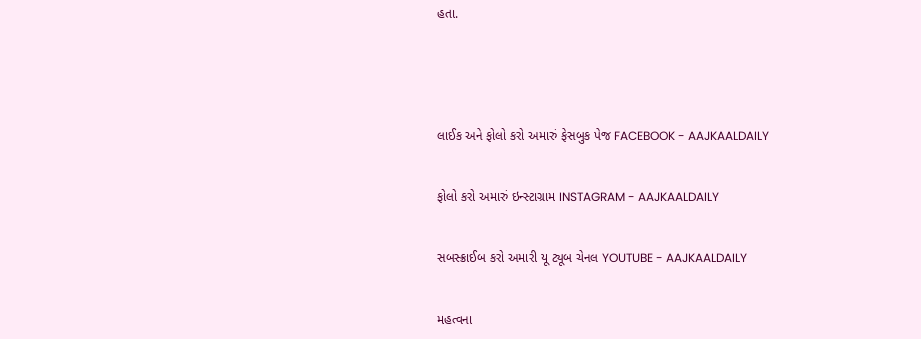હતા.





લાઈક અને ફોલો કરો અમારું ફેસબુક પેજ FACEBOOK - AAJKAALDAILY


ફોલો કરો અમારું ઇન્સ્ટાગ્રામ INSTAGRAM - AAJKAALDAILY


સબસ્ક્રાઈબ કરો અમારી યૂ ટ્યૂબ ચેનલ YOUTUBE - AAJKAALDAILY


મહત્વના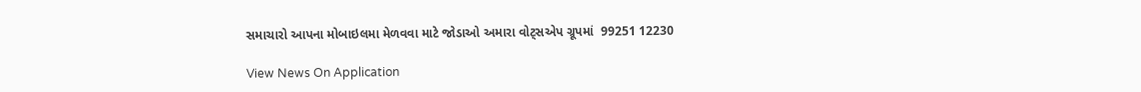સમાચારો આપના મોબાઇલમા મેળવવા માટે જોડાઓ અમારા વોટ્સએપ ગ્રૂપમાં  99251 12230

View News On Application